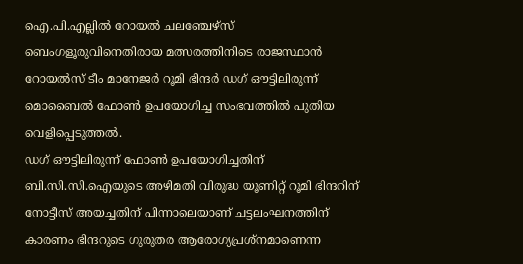ഐ.പി.എല്ലിൽ റോയൽ ചലഞ്ചേഴ്സ് ബെംഗളൂരുവിനെതിരായ മത്സരത്തിനിടെ രാജസ്ഥാൻ റോയൽസ് ടീം മാനേജർ റൂമി ഭിന്ദർ ഡഗ് ഔട്ടിലിരുന്ന് മൊബൈൽ ഫോൺ ഉപയോഗിച്ച സംഭവത്തിൽ പുതിയ വെളിപ്പെടുത്തൽ.
ഡഗ് ഔട്ടിലിരുന്ന് ഫോൺ ഉപയോഗിച്ചതിന് ബി.സി.സി.ഐയുടെ അഴിമതി വിരുദ്ധ യൂണിറ്റ് റൂമി ഭിന്ദറിന് നോട്ടീസ് അയച്ചതിന് പിന്നാലെയാണ് ചട്ടലംഘനത്തിന് കാരണം ഭിന്ദറുടെ ഗുരുതര ആരോഗ്യപ്രശ്നമാണെന്ന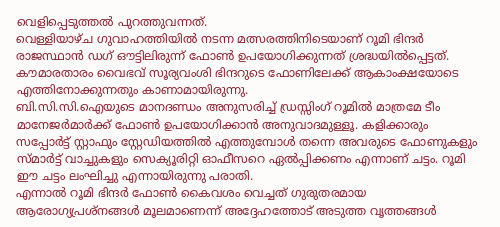വെളിപ്പെടുത്തൽ പുറത്തുവന്നത്.
വെള്ളിയാഴ്ച ഗുവാഹത്തിയിൽ നടന്ന മത്സരത്തിനിടെയാണ് റൂമി ഭിന്ദർ രാജസ്ഥാൻ ഡഗ് ഔട്ടിലിരുന്ന് ഫോൺ ഉപയോഗിക്കുന്നത് ശ്രദ്ധയിൽപ്പെട്ടത്. കൗമാരതാരം വൈഭവ് സൂര്യവംശി ഭിന്ദറുടെ ഫോണിലേക്ക് ആകാംക്ഷയോടെ എത്തിനോക്കുന്നതും കാണാമായിരുന്നു.
ബി.സി.സി.ഐയുടെ മാനദണ്ഡം അനുസരിച്ച് ഡ്രസ്സിംഗ് റൂമിൽ മാത്രമേ ടീം മാനേജർമാർക്ക് ഫോൺ ഉപയോഗിക്കാൻ അനുവാദമുള്ളൂ. കളിക്കാരും സപ്പോർട്ട് സ്റ്റാഫും സ്റ്റേഡിയത്തിൽ എത്തുമ്പോൾ തന്നെ അവരുടെ ഫോണുകളും സ്മാർട്ട് വാച്ചുകളും സെക്യൂരിറ്റി ഓഫീസറെ ഏൽപ്പിക്കണം എന്നാണ് ചട്ടം. റൂമി ഈ ചട്ടം ലംഘിച്ചു എന്നായിരുന്നു പരാതി.
എന്നാൽ റൂമി ഭിന്ദർ ഫോൺ കൈവശം വെച്ചത് ഗുരുതരമായ ആരോഗ്യപ്രശ്നങ്ങൾ മൂലമാണെന്ന് അദ്ദേഹത്തോട് അടുത്ത വൃത്തങ്ങൾ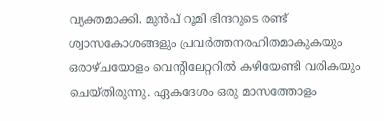വ്യക്തമാക്കി. മുൻപ് റൂമി ഭിന്ദറുടെ രണ്ട് ശ്വാസകോശങ്ങളും പ്രവർത്തനരഹിതമാകുകയും ഒരാഴ്ചയോളം വെന്റിലേറ്ററിൽ കഴിയേണ്ടി വരികയും ചെയ്തിരുന്നു. ഏകദേശം ഒരു മാസത്തോളം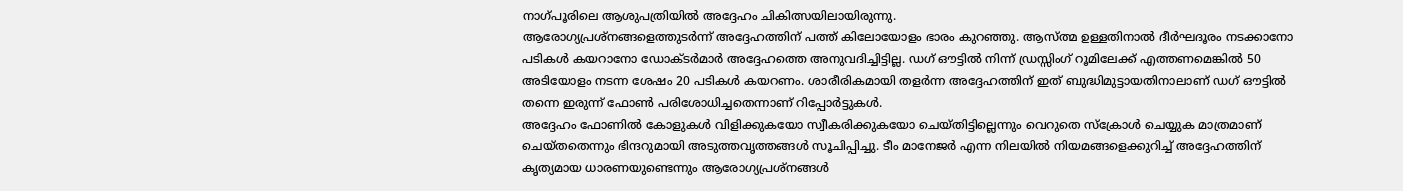നാഗ്പൂരിലെ ആശുപത്രിയിൽ അദ്ദേഹം ചികിത്സയിലായിരുന്നു.
ആരോഗ്യപ്രശ്നങ്ങളെത്തുടർന്ന് അദ്ദേഹത്തിന് പത്ത് കിലോയോളം ഭാരം കുറഞ്ഞു. ആസ്ത്മ ഉള്ളതിനാൽ ദീർഘദൂരം നടക്കാനോ പടികൾ കയറാനോ ഡോക്ടർമാർ അദ്ദേഹത്തെ അനുവദിച്ചിട്ടില്ല. ഡഗ് ഔട്ടിൽ നിന്ന് ഡ്രസ്സിംഗ് റൂമിലേക്ക് എത്തണമെങ്കിൽ 50 അടിയോളം നടന്ന ശേഷം 20 പടികൾ കയറണം. ശാരീരികമായി തളർന്ന അദ്ദേഹത്തിന് ഇത് ബുദ്ധിമുട്ടായതിനാലാണ് ഡഗ് ഔട്ടിൽ തന്നെ ഇരുന്ന് ഫോൺ പരിശോധിച്ചതെന്നാണ് റിപ്പോർട്ടുകൾ.
അദ്ദേഹം ഫോണിൽ കോളുകൾ വിളിക്കുകയോ സ്വീകരിക്കുകയോ ചെയ്തിട്ടില്ലെന്നും വെറുതെ സ്ക്രോൾ ചെയ്യുക മാത്രമാണ് ചെയ്തതെന്നും ഭിന്ദറുമായി അടുത്തവൃത്തങ്ങൾ സൂചിപ്പിച്ചു. ടീം മാനേജർ എന്ന നിലയിൽ നിയമങ്ങളെക്കുറിച്ച് അദ്ദേഹത്തിന് കൃത്യമായ ധാരണയുണ്ടെന്നും ആരോഗ്യപ്രശ്നങ്ങൾ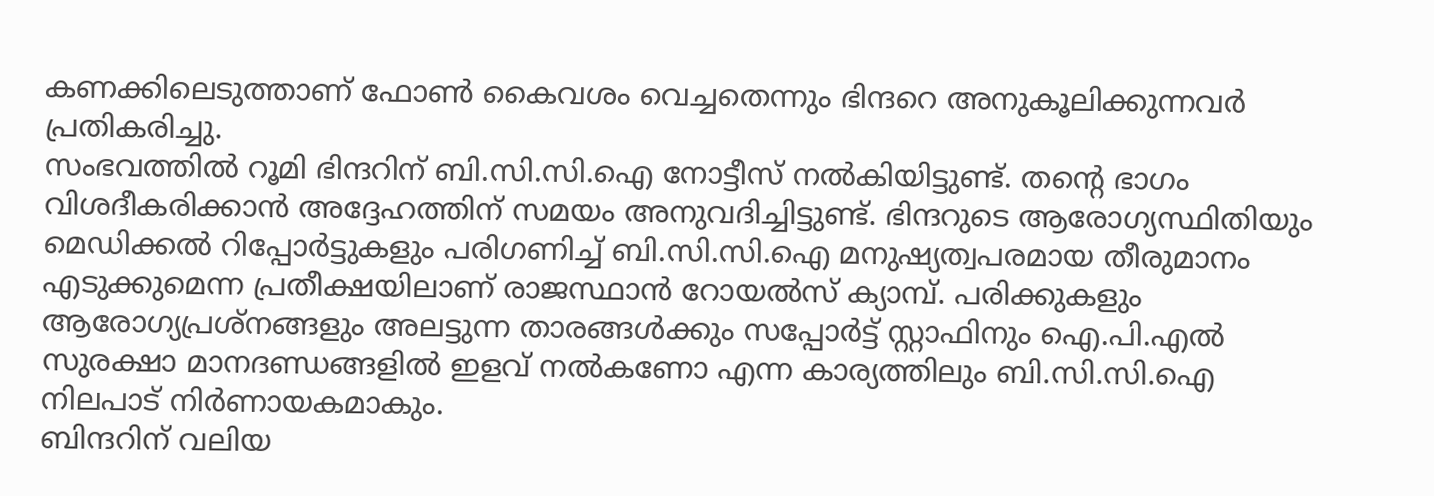കണക്കിലെടുത്താണ് ഫോൺ കൈവശം വെച്ചതെന്നും ഭിന്ദറെ അനുകൂലിക്കുന്നവർ പ്രതികരിച്ചു.
സംഭവത്തിൽ റൂമി ഭിന്ദറിന് ബി.സി.സി.ഐ നോട്ടീസ് നൽകിയിട്ടുണ്ട്. തന്റെ ഭാഗം വിശദീകരിക്കാൻ അദ്ദേഹത്തിന് സമയം അനുവദിച്ചിട്ടുണ്ട്. ഭിന്ദറുടെ ആരോഗ്യസ്ഥിതിയും മെഡിക്കൽ റിപ്പോർട്ടുകളും പരിഗണിച്ച് ബി.സി.സി.ഐ മനുഷ്യത്വപരമായ തീരുമാനം എടുക്കുമെന്ന പ്രതീക്ഷയിലാണ് രാജസ്ഥാൻ റോയൽസ് ക്യാമ്പ്. പരിക്കുകളും ആരോഗ്യപ്രശ്നങ്ങളും അലട്ടുന്ന താരങ്ങൾക്കും സപ്പോർട്ട് സ്റ്റാഫിനും ഐ.പി.എൽ സുരക്ഷാ മാനദണ്ഡങ്ങളിൽ ഇളവ് നൽകണോ എന്ന കാര്യത്തിലും ബി.സി.സി.ഐ നിലപാട് നിർണായകമാകും.
ബിന്ദറിന് വലിയ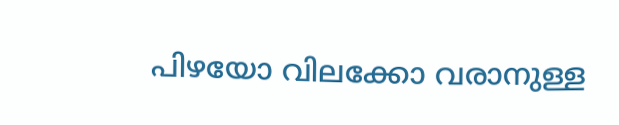പിഴയോ വിലക്കോ വരാനുള്ള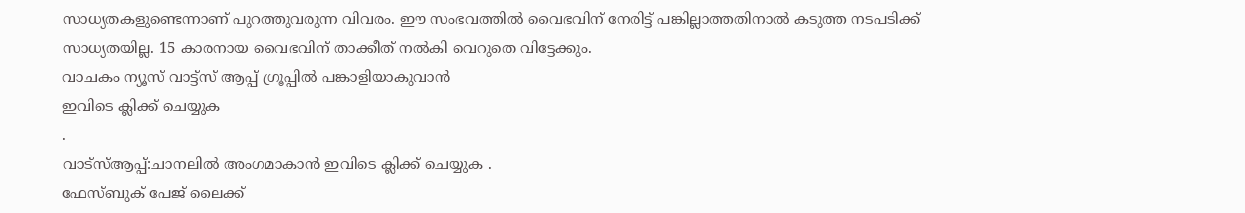സാധ്യതകളുണ്ടെന്നാണ് പുറത്തുവരുന്ന വിവരം. ഈ സംഭവത്തിൽ വൈഭവിന് നേരിട്ട് പങ്കില്ലാത്തതിനാൽ കടുത്ത നടപടിക്ക് സാധ്യതയില്ല. 15 കാരനായ വൈഭവിന് താക്കീത് നൽകി വെറുതെ വിട്ടേക്കും.
വാചകം ന്യൂസ് വാട്ട്സ് ആപ്പ് ഗ്രൂപ്പിൽ പങ്കാളിയാകുവാൻ
ഇവിടെ ക്ലിക്ക് ചെയ്യുക
.
വാട്സ്ആപ്പ്:ചാനലിൽ അംഗമാകാൻ ഇവിടെ ക്ലിക്ക് ചെയ്യുക .
ഫേസ്ബുക് പേജ് ലൈക്ക്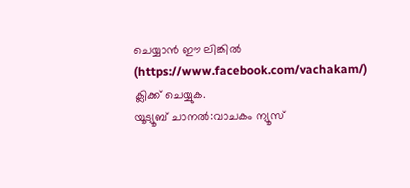ചെയ്യാൻ ഈ ലിങ്കിൽ (https://www.facebook.com/vachakam/) ക്ലിക്ക് ചെയ്യുക.
യൂട്യൂബ് ചാനൽ:വാചകം ന്യൂസ്